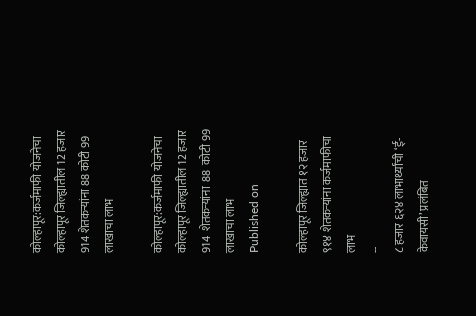कोल्हापूर:कर्जमाफी योजनेचा कोल्हापूर जिल्ह्यातील 12 हजार 914 शेतकऱ्यांना 88 कोटी 99 लाखाचा लाभ

कोल्हापूर:कर्जमाफी योजनेचा कोल्हापूर जिल्ह्यातील 12 हजार 914  शेतकऱ्यांना  88  कोटी 99 लाखाचा लाभ
Published on

कोल्हापूर जिल्ह्यात १२ हजार ९१४ शेतकऱ्यांना कर्जमाफीचा लाभ
--
८ हजार ६२४ लाभार्थ्यांची ‘ई-केवायसी’ प्रलंबित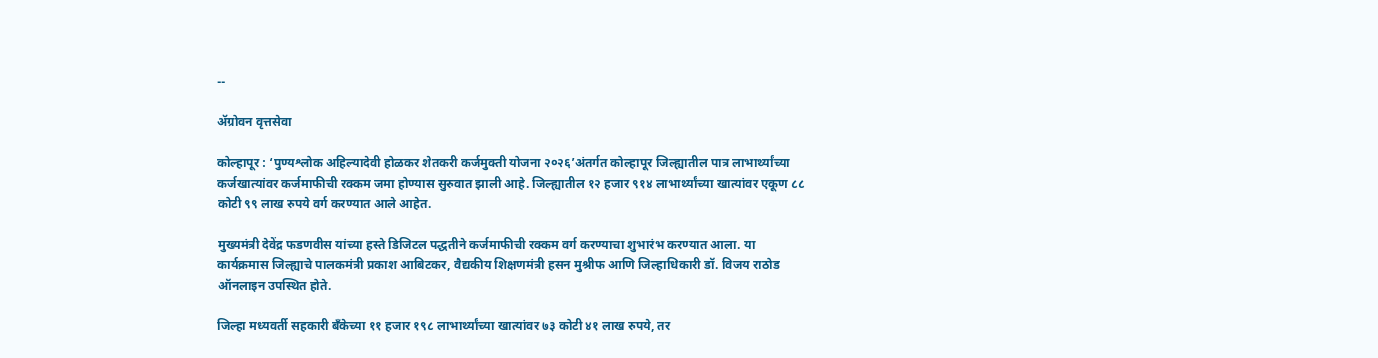--

ॲग्रोवन वृत्तसेवा

कोल्हापूर : ‘पुण्यश्लोक अहिल्यादेवी होळकर शेतकरी कर्जमुक्ती योजना २०२६’अंतर्गत कोल्हापूर जिल्ह्यातील पात्र लाभार्थ्यांच्या कर्जखात्यांवर कर्जमाफीची रक्कम जमा होण्यास सुरुवात झाली आहे. जिल्ह्यातील १२ हजार ९१४ लाभार्थ्यांच्या खात्यांवर एकूण ८८ कोटी ९९ लाख रुपये वर्ग करण्यात आले आहेत.

मुख्यमंत्री देवेंद्र फडणवीस यांच्या हस्ते डिजिटल पद्धतीने कर्जमाफीची रक्कम वर्ग करण्याचा शुभारंभ करण्यात आला. या कार्यक्रमास जिल्ह्याचे पालकमंत्री प्रकाश आबिटकर, वैद्यकीय शिक्षणमंत्री हसन मुश्रीफ आणि जिल्हाधिकारी डॉ. विजय राठोड ऑनलाइन उपस्थित होते.

जिल्हा मध्यवर्ती सहकारी बँकेच्या ११ हजार १९८ लाभार्थ्यांच्या खात्यांवर ७३ कोटी ४१ लाख रुपये, तर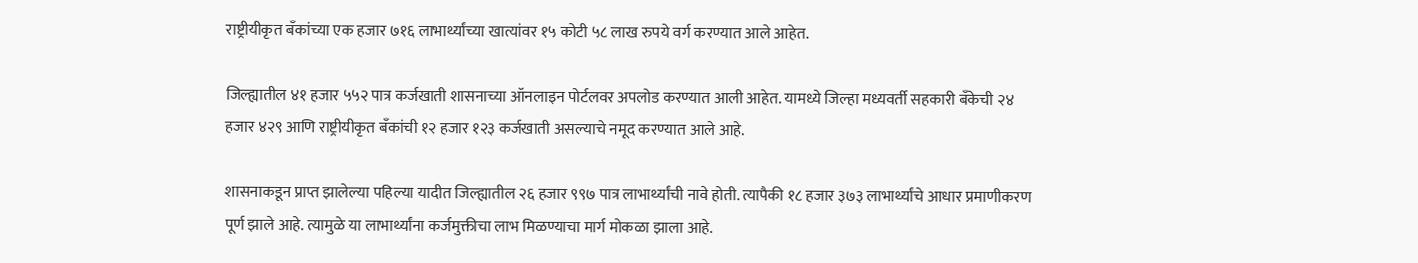राष्ट्रीयीकृत बँकांच्या एक हजार ७१६ लाभार्थ्यांच्या खात्यांवर १५ कोटी ५८ लाख रुपये वर्ग करण्यात आले आहेत.

जिल्ह्यातील ४१ हजार ५५२ पात्र कर्जखाती शासनाच्या ऑनलाइन पोर्टलवर अपलोड करण्यात आली आहेत. यामध्ये जिल्हा मध्यवर्ती सहकारी बँकेची २४ हजार ४२९ आणि राष्ट्रीयीकृत बँकांची १२ हजार १२३ कर्जखाती असल्याचे नमूद करण्यात आले आहे.

शासनाकडून प्राप्त झालेल्या पहिल्या यादीत जिल्ह्यातील २६ हजार ९९७ पात्र लाभार्थ्यांची नावे होती. त्यापैकी १८ हजार ३७३ लाभार्थ्यांचे आधार प्रमाणीकरण पूर्ण झाले आहे. त्यामुळे या लाभार्थ्यांना कर्जमुक्तीचा लाभ मिळण्याचा मार्ग मोकळा झाला आहे.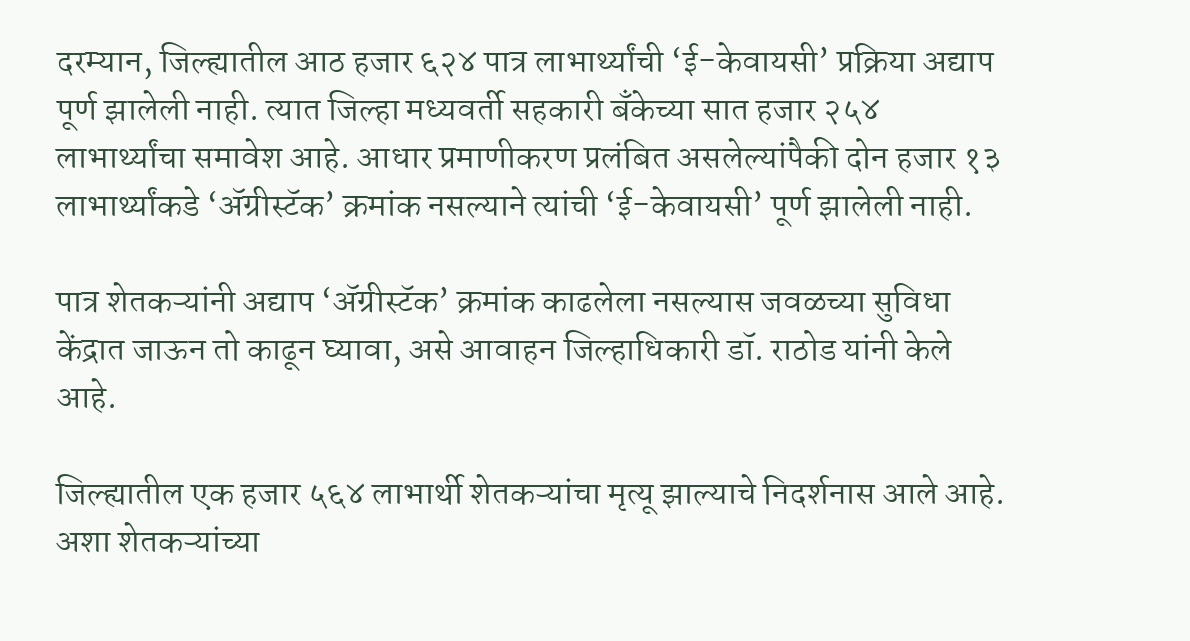दरम्यान, जिल्ह्यातील आठ हजार ६२४ पात्र लाभार्थ्यांची ‘ई-केवायसी’ प्रक्रिया अद्याप पूर्ण झालेली नाही. त्यात जिल्हा मध्यवर्ती सहकारी बँकेच्या सात हजार २५४ लाभार्थ्यांचा समावेश आहे. आधार प्रमाणीकरण प्रलंबित असलेल्यांपैकी दोन हजार १३ लाभार्थ्यांकडे ‘ॲग्रीस्टॅक’ क्रमांक नसल्याने त्यांची ‘ई-केवायसी’ पूर्ण झालेली नाही.

पात्र शेतकऱ्यांनी अद्याप ‘ॲग्रीस्टॅक’ क्रमांक काढलेला नसल्यास जवळच्या सुविधा केंद्रात जाऊन तो काढून घ्यावा, असे आवाहन जिल्हाधिकारी डॉ. राठोड यांनी केले आहे.

जिल्ह्यातील एक हजार ५६४ लाभार्थी शेतकऱ्यांचा मृत्यू झाल्याचे निदर्शनास आले आहे. अशा शेतकऱ्यांच्या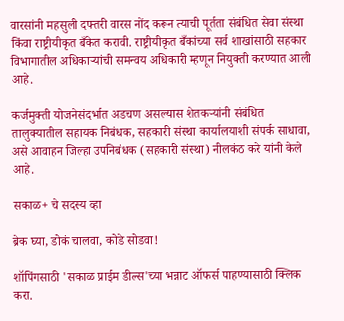वारसांनी महसुली दफ्तरी वारस नोंद करून त्याची पूर्तता संबंधित सेवा संस्था किंवा राष्ट्रीयीकृत बँकेत करावी. राष्ट्रीयीकृत बँकांच्या सर्व शाखांसाठी सहकार विभागातील अधिकाऱ्यांची समन्वय अधिकारी म्हणून नियुक्ती करण्यात आली आहे.

कर्जमुक्ती योजनेसंदर्भात अडचण असल्यास शेतकऱ्यांनी संबंधित तालुक्यातील सहायक निबंधक, सहकारी संस्था कार्यालयाशी संपर्क साधावा, असे आवाहन जिल्हा उपनिबंधक (सहकारी संस्था) नीलकंठ करे यांनी केले आहे.

सकाळ+ चे सदस्य व्हा

ब्रेक घ्या, डोकं चालवा, कोडे सोडवा!

शॉपिंगसाठी 'सकाळ प्राईम डील्स'च्या भन्नाट ऑफर्स पाहण्यासाठी क्लिक करा.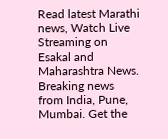Read latest Marathi news, Watch Live Streaming on Esakal and Maharashtra News. Breaking news from India, Pune, Mumbai. Get the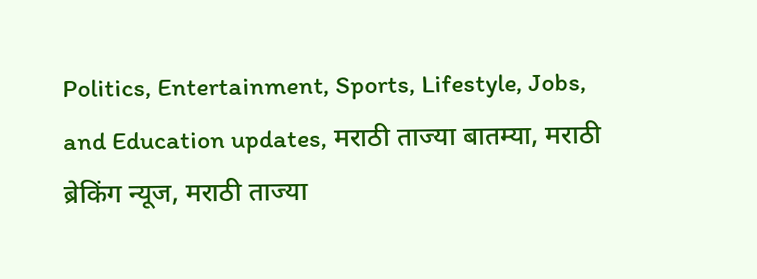Politics, Entertainment, Sports, Lifestyle, Jobs, and Education updates, मराठी ताज्या बातम्या, मराठी ब्रेकिंग न्यूज, मराठी ताज्या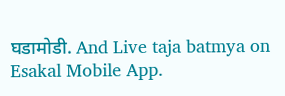घडामोडी. And Live taja batmya on Esakal Mobile App.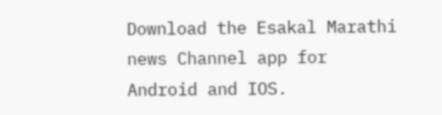Download the Esakal Marathi news Channel app for Android and IOS.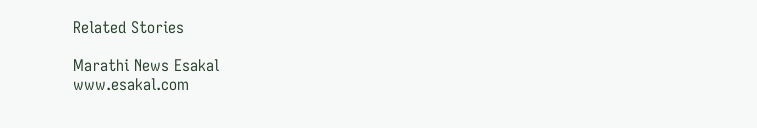Related Stories

Marathi News Esakal
www.esakal.com